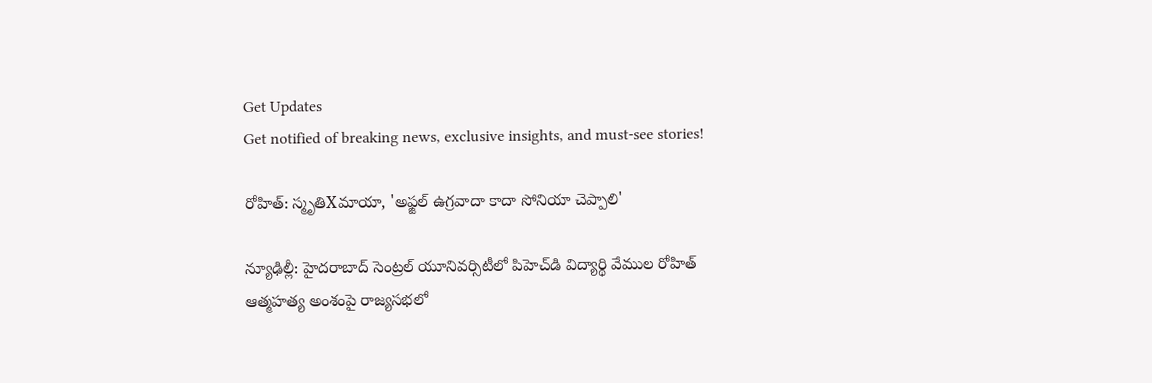Get Updates
Get notified of breaking news, exclusive insights, and must-see stories!

రోహిత్: స్మృతిXమాయా, 'అఫ్జల్ ఉగ్రవాదా కాదా సోనియా చెప్పాలి'

న్యూఢిల్లీ: హైదరాబాద్ సెంట్రల్ యూనివర్సిటీలో పిహెచ్‌డి విద్యార్థి వేముల రోహిత్ ఆత్మహత్య అంశంపై రాజ్యసభలో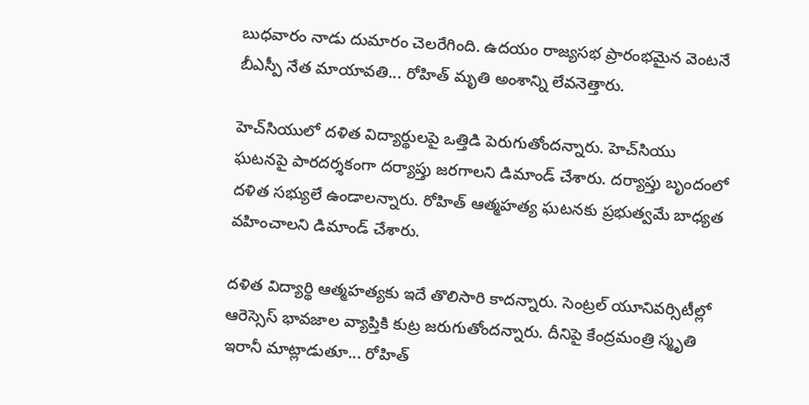బుధవారం నాడు దుమారం చెలరేగింది. ఉదయం రాజ్యసభ ప్రారంభమైన వెంటనే బీఎస్పీ నేత మాయావతి... రోహిత్ మృతి అంశాన్ని లేవనెత్తారు.

హెచ్‌సియులో దళిత విద్యార్థులపై ఒత్తిడి పెరుగుతోందన్నారు. హెచ్‌సియు ఘటనపై పారదర్శకంగా దర్యాప్తు జరగాలని డిమాండ్‌ చేశారు. దర్యాప్తు బృందంలో దళిత సభ్యులే ఉండాలన్నారు. రోహిత్‌ ఆత్మహత్య ఘటనకు ప్రభుత్వమే బాధ్యత వహించాలని డిమాండ్‌ చేశారు.

దళిత విద్యార్థి ఆత్మహత్యకు ఇదే తొలిసారి కాదన్నారు. సెంట్రల్ యూనివర్సిటీల్లో ఆరెస్సెస్ భావజాల వ్యాప్తికి కుట్ర జరుగుతోందన్నారు. దీనిపై కేంద్రమంత్రి స్మృతి ఇరానీ మాట్లాడుతూ... రోహిత్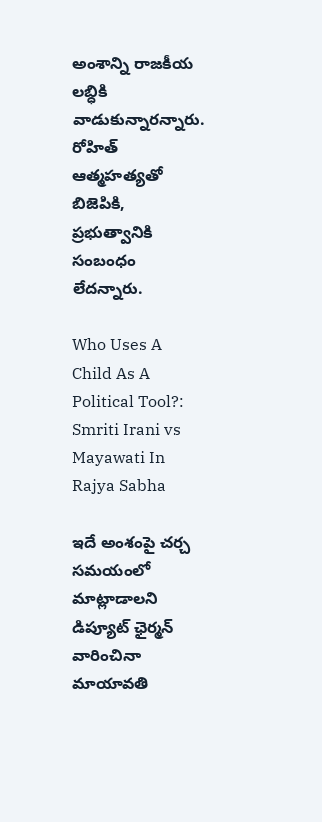అంశాన్ని రాజకీయ లబ్ధికి వాడుకున్నారన్నారు. రోహిత్ ఆత్మహత్యతో బిజెపికి, ప్రభుత్వానికి సంబంధం లేదన్నారు.

Who Uses A Child As A Political Tool?: Smriti Irani vs Mayawati In Rajya Sabha

ఇదే అంశంపై చర్చ సమయంలో మాట్లాడాలని డిప్యూట్‌ ఛైర్మన్‌ వారించినా మాయావతి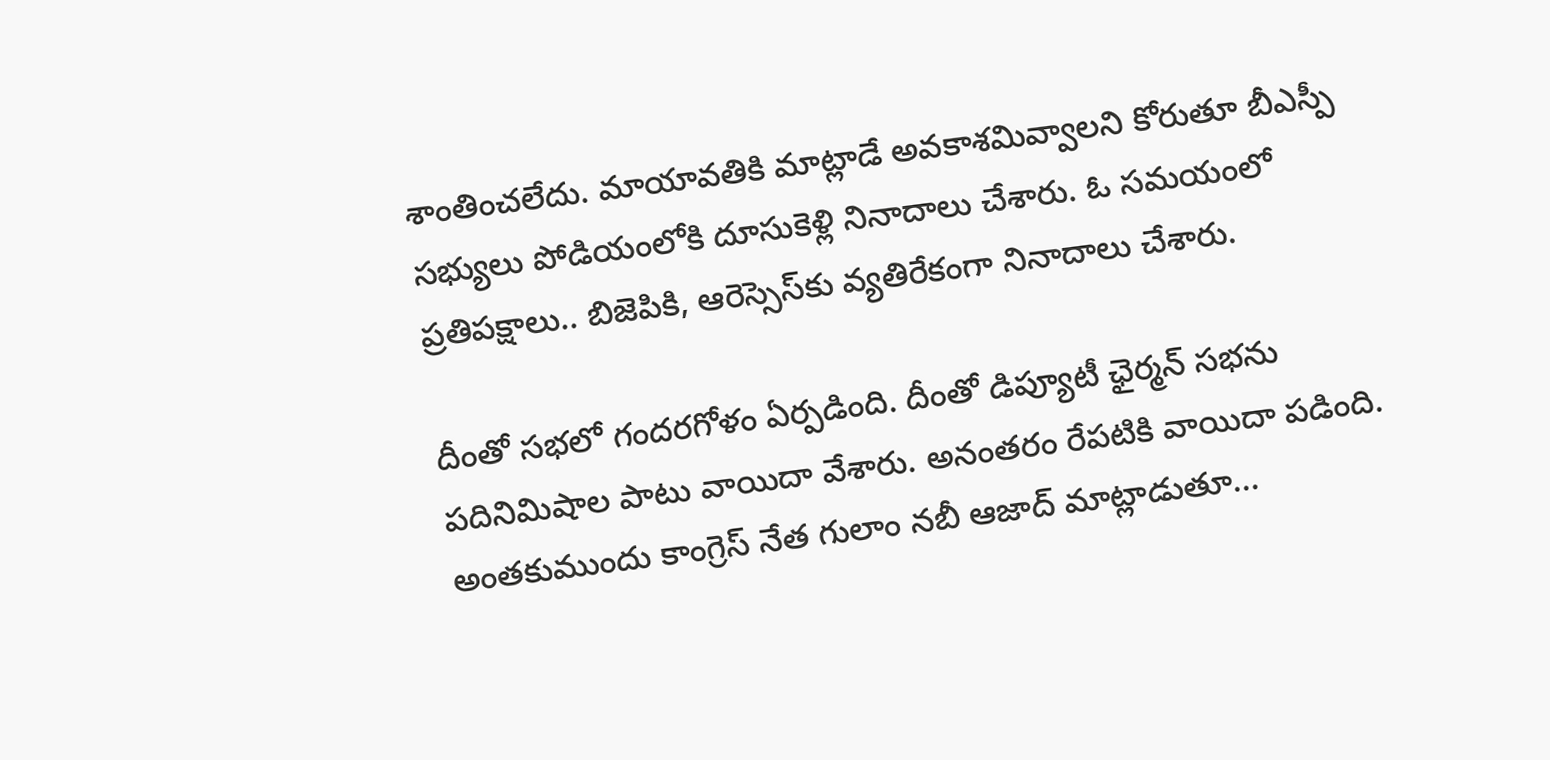శాంతించలేదు. మాయావతికి మాట్లాడే అవకాశమివ్వాలని కోరుతూ బీఎస్పీ సభ్యులు పోడియంలోకి దూసుకెళ్లి నినాదాలు చేశారు. ఓ సమయంలో ప్రతిపక్షాలు.. బిజెపికి, ఆరెస్సెస్‌కు వ్యతిరేకంగా నినాదాలు చేశారు.

దీంతో సభలో గందరగోళం ఏర్పడింది. దీంతో డిప్యూటీ ఛైర్మన్‌ సభను పదినిమిషాల పాటు వాయిదా వేశారు. అనంతరం రేపటికి వాయిదా పడింది. అంతకుముందు కాంగ్రెస్ నేత గులాం నబీ ఆజాద్ మాట్లాడుతూ...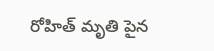రోహిత్ మృతి పైన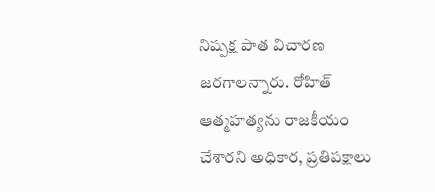నిష్పక్ష పాత విచారణ జరగాలన్నారు. రోహిత్ ఆత్మహత్యను రాజకీయం చేశారని అధికార, ప్రతిపక్షాలు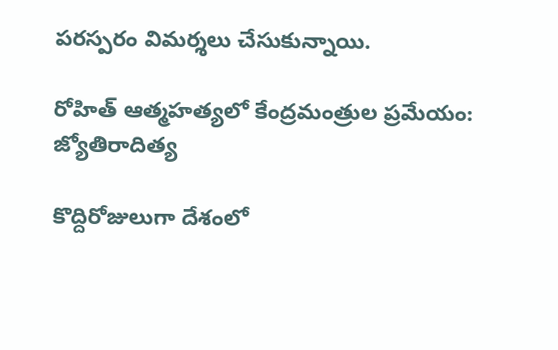పరస్పరం విమర్శలు చేసుకున్నాయి.

రోహిత్ ఆత్మహత్యలో కేంద్రమంత్రుల ప్రమేయం: జ్యోతిరాదిత్య

కొద్దిరోజులుగా దేశంలో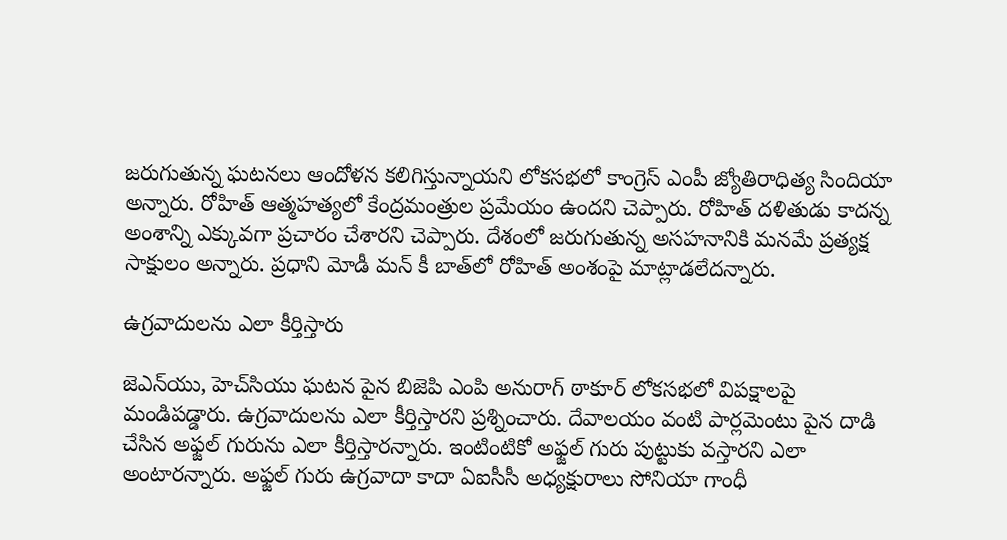జరుగుతున్న ఘటనలు ఆందోళన కలిగిస్తున్నాయని లోకసభలో కాంగ్రెస్ ఎంపీ జ్యోతిరాధిత్య సిందియా అన్నారు. రోహిత్ ఆత్మహత్యలో కేంద్రమంత్రుల ప్రమేయం ఉందని చెప్పారు. రోహిత్ దళితుడు కాదన్న అంశాన్ని ఎక్కువగా ప్రచారం చేశారని చెప్పారు. దేశంలో జరుగుతున్న అసహనానికి మనమే ప్రత్యక్ష సాక్షులం అన్నారు. ప్రధాని మోడీ మన్ కీ బాత్‌లో రోహిత్ అంశంపై మాట్లాడలేదన్నారు.

ఉగ్రవాదులను ఎలా కీర్తిస్తారు

జెఎన్‌యు, హెచ్‌సియు ఘటన పైన బిజెపి ఎంపి అనురాగ్ ఠాకూర్ లోకసభలో విపక్షాలపై మండిపడ్డారు. ఉగ్రవాదులను ఎలా కీర్తిస్తారని ప్రశ్నించారు. దేవాలయం వంటి పార్లమెంటు పైన దాడి చేసిన అఫ్జల్ గురును ఎలా కీర్తిస్తారన్నారు. ఇంటింటికో అఫ్జల్ గురు పుట్టుకు వస్తారని ఎలా అంటారన్నారు. అఫ్జల్ గురు ఉగ్రవాదా కాదా ఏఐసీసీ అధ్యక్షురాలు సోనియా గాంధీ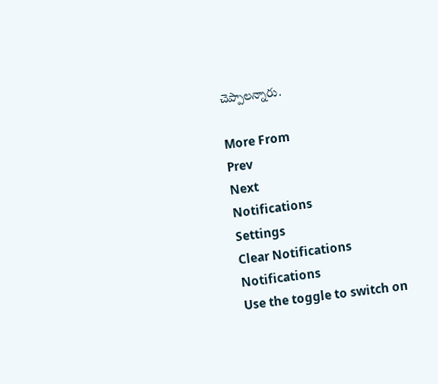చెప్పాలన్నారు.

More From
Prev
Next
Notifications
Settings
Clear Notifications
Notifications
Use the toggle to switch on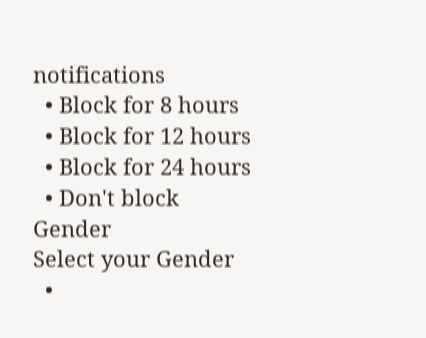notifications
  • Block for 8 hours
  • Block for 12 hours
  • Block for 24 hours
  • Don't block
Gender
Select your Gender
  •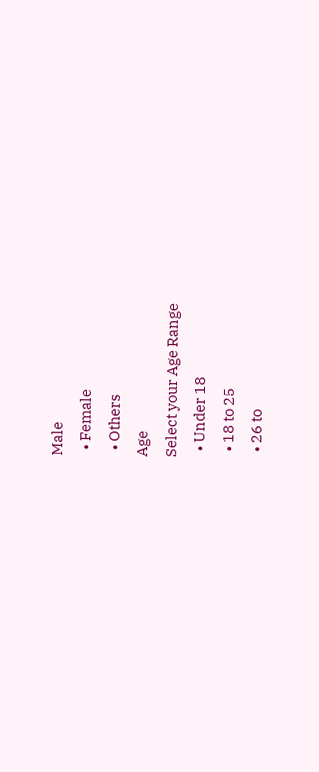Male
  • Female
  • Others
Age
Select your Age Range
  • Under 18
  • 18 to 25
  • 26 to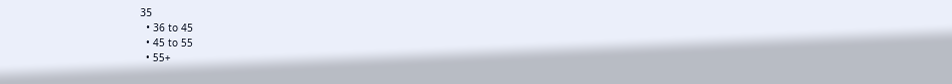35
  • 36 to 45
  • 45 to 55
  • 55+